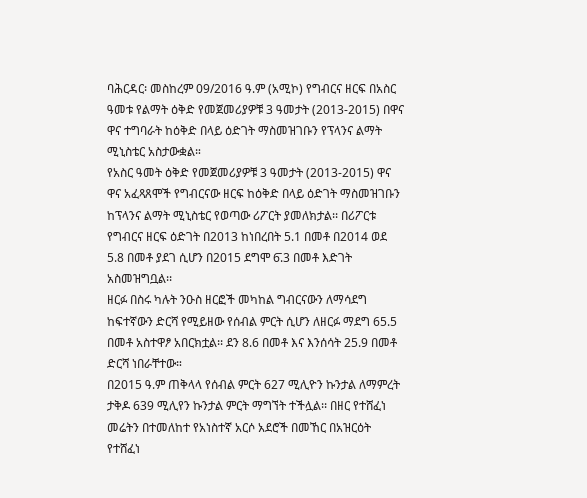ባሕርዳር፡ መስከረም 09/2016 ዓ.ም (አሚኮ) የግብርና ዘርፍ በአስር ዓመቱ የልማት ዕቅድ የመጀመሪያዎቹ 3 ዓመታት (2013-2015) በዋና ዋና ተግባራት ከዕቅድ በላይ ዕድገት ማስመዝገቡን የፕላንና ልማት ሚኒስቴር አስታውቋል።
የአስር ዓመት ዕቅድ የመጀመሪያዎቹ 3 ዓመታት (2013-2015) ዋና ዋና አፈጻጸሞች የግብርናው ዘርፍ ከዕቅድ በላይ ዕድገት ማስመዝገቡን ከፕላንና ልማት ሚኒስቴር የወጣው ሪፖርት ያመለክታል፡፡ በሪፖርቱ የግብርና ዘርፍ ዕድገት በ2013 ከነበረበት 5.1 በመቶ በ2014 ወደ 5.8 በመቶ ያደገ ሲሆን በ2015 ደግሞ 6̄.3 በመቶ እድገት አስመዝግቧል፡፡
ዘርፉ በስሩ ካሉት ንዑስ ዘርፎች መካከል ግብርናውን ለማሳደግ ከፍተኛውን ድርሻ የሚይዘው የሰብል ምርት ሲሆን ለዘርፉ ማደግ 65.5 በመቶ አስተዋፆ አበርክቷል፡፡ ደን 8.6 በመቶ እና እንሰሳት 25.9 በመቶ ድርሻ ነበራቸተው።
በ2015 ዓ.ም ጠቅላላ የሰብል ምርት 627 ሚሊዮን ኩንታል ለማምረት ታቅዶ 639 ሚሊየን ኩንታል ምርት ማግኘት ተችሏል፡፡ በዘር የተሸፈነ መሬትን በተመለከተ የአነስተኛ አርሶ አደሮች በመኸር በአዝርዕት የተሸፈነ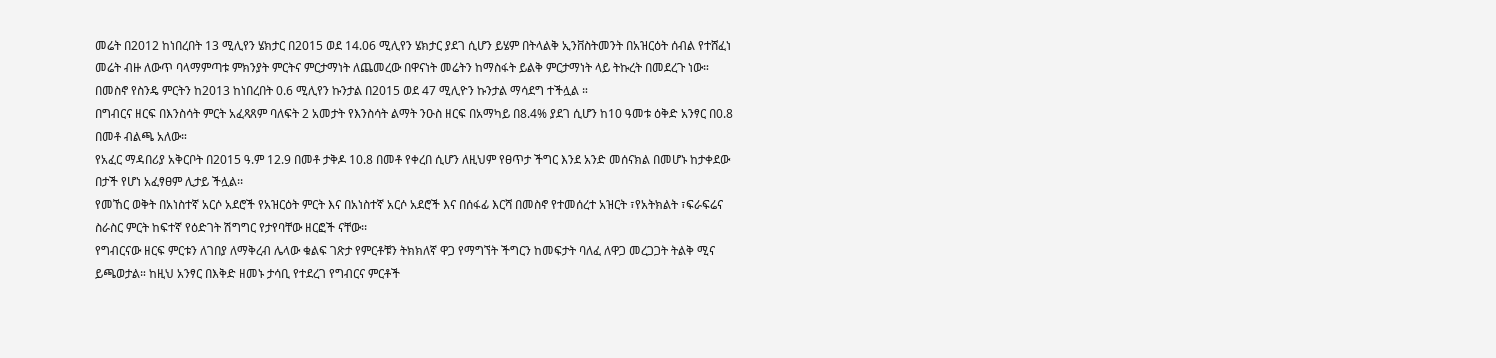መሬት በ2012 ከነበረበት 13 ሚሊየን ሄክታር በ2015 ወደ 14.06 ሚሊየን ሄክታር ያደገ ሲሆን ይሄም በትላልቅ ኢንቨስትመንት በአዝርዕት ሰብል የተሸፈነ መሬት ብዙ ለውጥ ባላማምጣቱ ምክንያት ምርትና ምርታማነት ለጨመረው በዋናነት መሬትን ከማስፋት ይልቅ ምርታማነት ላይ ትኩረት በመደረጉ ነው።
በመስኖ የስንዴ ምርትን ከ2013 ከነበረበት 0.6 ሚሊየን ኩንታል በ2015 ወደ 47 ሚሊዮን ኩንታል ማሳደግ ተችሏል ።
በግብርና ዘርፍ በእንስሳት ምርት አፈጻጸም ባለፍት 2 አመታት የእንስሳት ልማት ንዑስ ዘርፍ በአማካይ በ8.4% ያደገ ሲሆን ከ10 ዓመቱ ዕቅድ አንፃር በ0.8 በመቶ ብልጫ አለው።
የአፈር ማዳበሪያ አቅርቦት በ2015 ዓ.ም 12.9 በመቶ ታቅዶ 10.8 በመቶ የቀረበ ሲሆን ለዚህም የፀጥታ ችግር እንደ አንድ መሰናክል በመሆኑ ከታቀደው በታች የሆነ አፈፃፀም ሊታይ ችሏል፡፡
የመኸር ወቅት በአነስተኛ አርሶ አደሮች የአዝርዕት ምርት እና በአነስተኛ አርሶ አደሮች እና በሰፋፊ እርሻ በመስኖ የተመሰረተ አዝርት ፣የአትክልት ፣ፍራፍሬና ስራስር ምርት ከፍተኛ የዕድገት ሽግግር የታየባቸው ዘርፎች ናቸው፡፡
የግብርናው ዘርፍ ምርቱን ለገበያ ለማቅረብ ሌላው ቁልፍ ገጽታ የምርቶቹን ትክክለኛ ዋጋ የማግኘት ችግርን ከመፍታት ባለፈ ለዋጋ መረጋጋት ትልቅ ሚና ይጫወታል። ከዚህ አንፃር በእቅድ ዘመኑ ታሳቢ የተደረገ የግብርና ምርቶች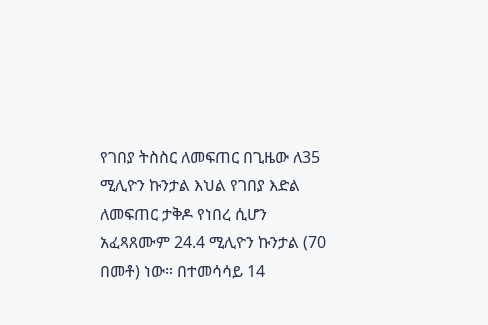የገበያ ትስስር ለመፍጠር በጊዜው ለ35 ሚሊዮን ኩንታል እህል የገበያ እድል ለመፍጠር ታቅዶ የነበረ ሲሆን አፈጻጸሙም 24.4 ሚሊዮን ኩንታል (70 በመቶ) ነው። በተመሳሳይ 14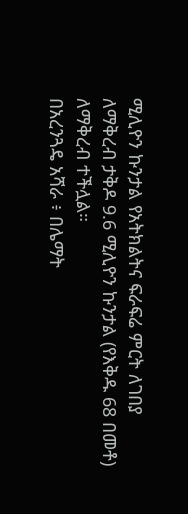ሚሊዮን ኩንታል የአትክልትና ፍራፍሬ ምርት ለገበያ ለማቅረብ ታቅዶ 9.6 ሚሊዮን ኩንታል (የእቅዱ 68 በመቶ) ለማቅረብ ተችሏል።
በአረንጓዴ አሻራ ፥ በሌማት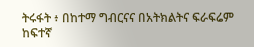ትሩፋት ፥ በከተማ ግብርናና በአትክልትና ፍራፍሬም ከፍተኛ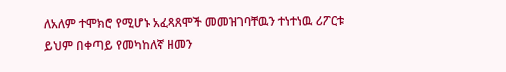ለአለም ተሞክሮ የሚሆኑ አፈጻጸሞች መመዝገባቸዉን ተነተነዉ ሪፖርቱ ይህም በቀጣይ የመካከለኛ ዘመን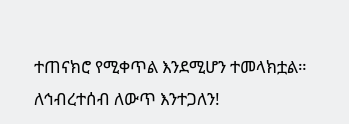ተጠናክሮ የሚቀጥል እንደሚሆን ተመላክቷል።
ለኅብረተሰብ ለውጥ እንተጋለን!